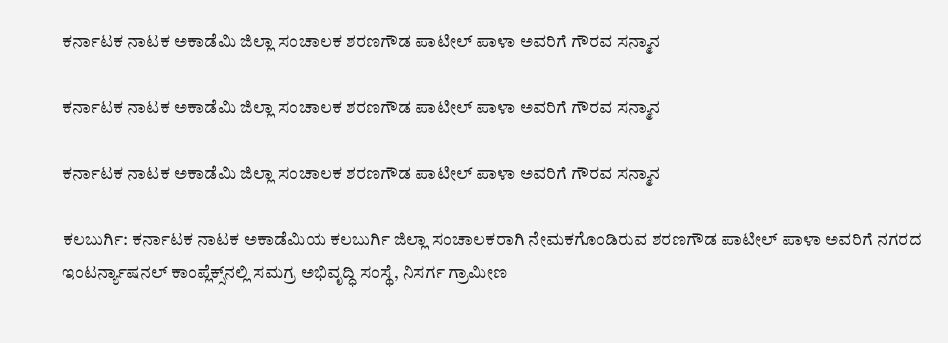ಕರ್ನಾಟಕ ನಾಟಕ ಅಕಾಡೆಮಿ ಜಿಲ್ಲಾ ಸಂಚಾಲಕ ಶರಣಗೌಡ ಪಾಟೀಲ್ ಪಾಳಾ ಅವರಿಗೆ ಗೌರವ ಸನ್ಮಾನ

ಕರ್ನಾಟಕ ನಾಟಕ ಅಕಾಡೆಮಿ ಜಿಲ್ಲಾ ಸಂಚಾಲಕ ಶರಣಗೌಡ ಪಾಟೀಲ್ ಪಾಳಾ ಅವರಿಗೆ ಗೌರವ ಸನ್ಮಾನ

ಕರ್ನಾಟಕ ನಾಟಕ ಅಕಾಡೆಮಿ ಜಿಲ್ಲಾ ಸಂಚಾಲಕ ಶರಣಗೌಡ ಪಾಟೀಲ್ ಪಾಳಾ ಅವರಿಗೆ ಗೌರವ ಸನ್ಮಾನ

ಕಲಬುರ್ಗಿ: ಕರ್ನಾಟಕ ನಾಟಕ ಅಕಾಡೆಮಿಯ ಕಲಬುರ್ಗಿ ಜಿಲ್ಲಾ ಸಂಚಾಲಕರಾಗಿ ನೇಮಕಗೊಂಡಿರುವ ಶರಣಗೌಡ ಪಾಟೀಲ್ ಪಾಳಾ ಅವರಿಗೆ ನಗರದ ಇಂಟರ್ನ್ಯಾಷನಲ್ ಕಾಂಪ್ಲೆಕ್ಸ್‌ನಲ್ಲಿ ಸಮಗ್ರ ಅಭಿವೃದ್ಧಿ ಸಂಸ್ಥೆ, ನಿಸರ್ಗ ಗ್ರಾಮೀಣ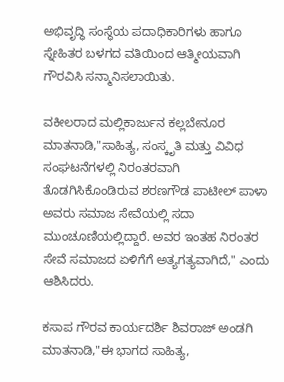ಅಭಿವೃದ್ಧಿ ಸಂಸ್ಥೆಯ ಪದಾಧಿಕಾರಿಗಳು ಹಾಗೂ ಸ್ನೇಹಿತರ ಬಳಗದ ವತಿಯಿಂದ ಆತ್ಮೀಯವಾಗಿ ಗೌರವಿಸಿ ಸನ್ಮಾನಿಸಲಾಯಿತು.

ವಕೀಲರಾದ ಮಲ್ಲಿಕಾರ್ಜುನ ಕಲ್ಲಬೇನೂರ ಮಾತನಾಡಿ,"ಸಾಹಿತ್ಯ, ಸಂಸ್ಕೃತಿ ಮತ್ತು ವಿವಿಧ ಸಂಘಟನೆಗಳಲ್ಲಿ ನಿರಂತರವಾಗಿ ತೊಡಗಿಸಿಕೊಂಡಿರುವ ಶರಣಗೌಡ ಪಾಟೀಲ್ ಪಾಳಾ ಅವರು ಸಮಾಜ ಸೇವೆಯಲ್ಲಿ ಸದಾ ಮುಂಚೂಣಿಯಲ್ಲಿದ್ದಾರೆ. ಅವರ ಇಂತಹ ನಿರಂತರ ಸೇವೆ ಸಮಾಜದ ಏಳಿಗೆಗೆ ಅತ್ಯಗತ್ಯವಾಗಿದೆ," ಎಂದು ಆಶಿಸಿದರು.

ಕಸಾಪ ಗೌರವ ಕಾರ್ಯದರ್ಶಿ ಶಿವರಾಜ್ ಅಂಡಗಿ ಮಾತನಾಡಿ,"ಈ ಭಾಗದ ಸಾಹಿತ್ಯ,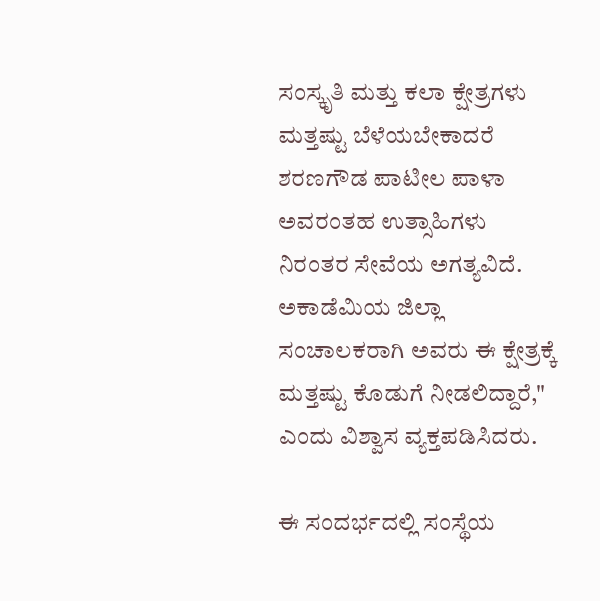ಸಂಸ್ಕೃತಿ ಮತ್ತು ಕಲಾ ಕ್ಷೇತ್ರಗಳು ಮತ್ತಷ್ಟು ಬೆಳೆಯಬೇಕಾದರೆ ಶರಣಗೌಡ ಪಾಟೀಲ ಪಾಳಾ ಅವರಂತಹ ಉತ್ಸಾಹಿಗಳು ನಿರಂತರ ಸೇವೆಯ ಅಗತ್ಯವಿದೆ. ಅಕಾಡೆಮಿಯ ಜಿಲ್ಲಾ ಸಂಚಾಲಕರಾಗಿ ಅವರು ಈ ಕ್ಷೇತ್ರಕ್ಕೆ ಮತ್ತಷ್ಟು ಕೊಡುಗೆ ನೀಡಲಿದ್ದಾರೆ," ಎಂದು ವಿಶ್ವಾಸ ವ್ಯಕ್ತಪಡಿಸಿದರು.

ಈ ಸಂದರ್ಭದಲ್ಲಿ ಸಂಸ್ಥೆಯ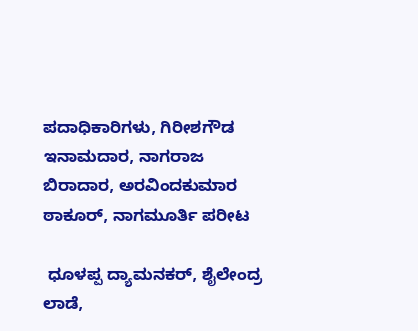ಪದಾಧಿಕಾರಿಗಳು, ಗಿರೀಶಗೌಡ ಇನಾಮದಾರ, ನಾಗರಾಜ ಬಿರಾದಾರ, ಅರವಿಂದಕುಮಾರ ಠಾಕೂರ್, ನಾಗಮೂರ್ತಿ ಪರೀಟ

 ಧೂಳಪ್ಪ ದ್ಯಾಮನಕರ್, ಶೈಲೇಂದ್ರ ಲಾಡೆ,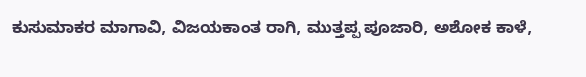ಕುಸುಮಾಕರ ಮಾಗಾವಿ, ವಿಜಯಕಾಂತ ರಾಗಿ, ಮುತ್ತಪ್ಪ ಪೂಜಾರಿ, ಅಶೋಕ ಕಾಳೆ,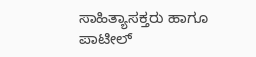ಸಾಹಿತ್ಯಾಸಕ್ತರು ಹಾಗೂ ಪಾಟೀಲ್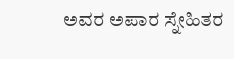ಅವರ ಅಪಾರ ಸ್ನೇಹಿತರ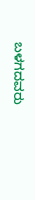ಬಳಗದವರು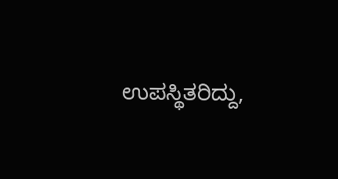ಉಪಸ್ಥಿತರಿದ್ದು,